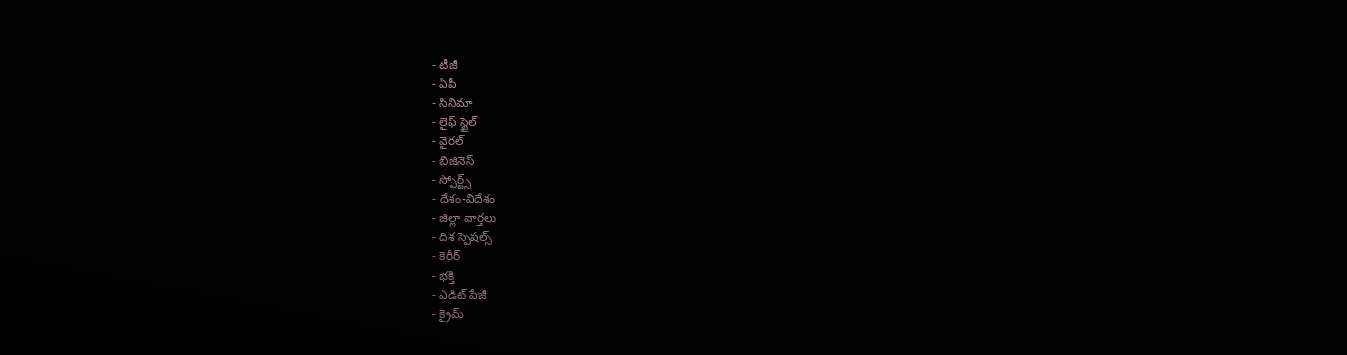- టీజీ
- ఏపీ
- సినిమా
- లైఫ్ స్టైల్
- వైరల్
- బిజినెస్
- స్పోర్ట్స్
- దేశం-విదేశం
- జిల్లా వార్తలు
- దిశ స్పెషల్స్
- కెరీర్
- భక్తి
- ఎడిట్ పేజీ
- క్రైమ్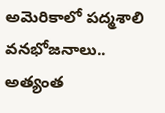అమెరికాలో పద్మశాలి వనభోజనాలు.. అత్యంత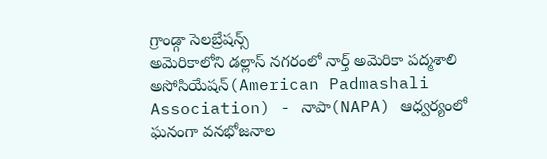గ్రాండ్గా సెలబ్రేషన్స్
అమెరికాలోని డల్లాస్ నగరంలో నార్త్ అమెరికా పద్మశాలి అసోసియేషన్(American Padmashali Association) - నాపా(NAPA) ఆధ్వర్యంలో ఘనంగా వనభోజనాల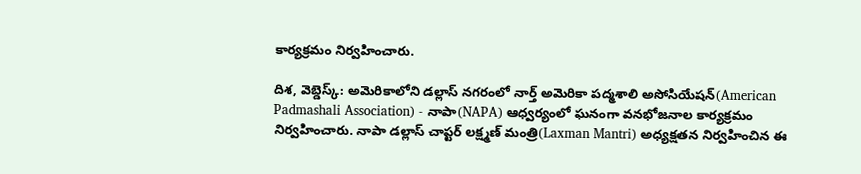కార్యక్రమం నిర్వహించారు.

దిశ, వెబ్డెస్క్: అమెరికాలోని డల్లాస్ నగరంలో నార్త్ అమెరికా పద్మశాలి అసోసియేషన్(American Padmashali Association) - నాపా(NAPA) ఆధ్వర్యంలో ఘనంగా వనభోజనాల కార్యక్రమం నిర్వహించారు. నాపా డల్లాస్ చాప్టర్ లక్ష్మణ్ మంత్రి(Laxman Mantri) అధ్యక్షతన నిర్వహించిన ఈ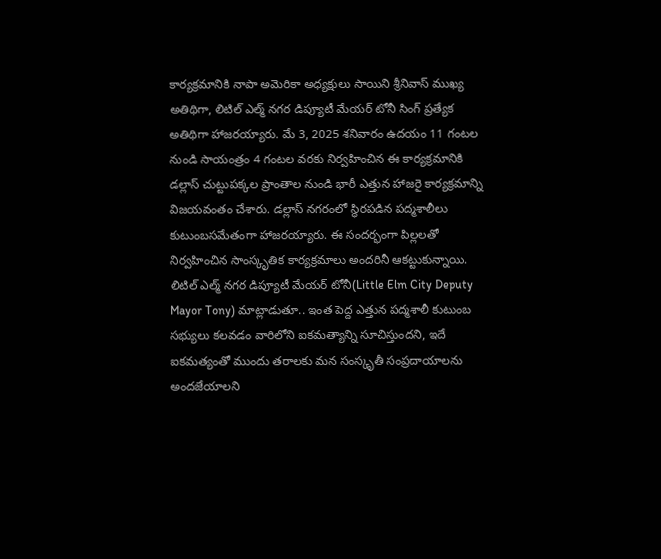కార్యక్రమానికి నాపా అమెరికా అధ్యక్షులు సాయిని శ్రీనివాస్ ముఖ్య అతిథిగా, లిటిల్ ఎల్మ్ నగర డిప్యూటీ మేయర్ టోనీ సింగ్ ప్రత్యేక అతిథిగా హాజరయ్యారు. మే 3, 2025 శనివారం ఉదయం 11 గంటల నుండి సాయంత్రం 4 గంటల వరకు నిర్వహించిన ఈ కార్యక్రమానికి డల్లాస్ చుట్టుపక్కల ప్రాంతాల నుండి భారీ ఎత్తున హాజరై కార్యక్రమాన్ని విజయవంతం చేశారు. డల్లాస్ నగరంలో స్థిరపడిన పద్మశాలీలు కుటుంబసమేతంగా హాజరయ్యారు. ఈ సందర్భంగా పిల్లలతో నిర్వహించిన సాంస్కృతిక కార్యక్రమాలు అందరినీ ఆకట్టుకున్నాయి.
లిటిల్ ఎల్మ్ నగర డిప్యూటీ మేయర్ టోనీ(Little Elm City Deputy Mayor Tony) మాట్లాడుతూ.. ఇంత పెద్ద ఎత్తున పద్మశాలీ కుటుంబ సభ్యులు కలవడం వారిలోని ఐకమత్యాన్ని సూచిస్తుందని, ఇదే ఐకమత్యంతో ముందు తరాలకు మన సంస్కృతీ సంప్రదాయాలను అందజేయాలని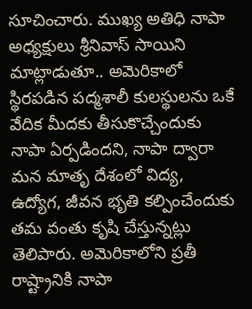సూచించారు. ముఖ్య అతిధి నాపా అధ్యక్షులు శ్రీనివాస్ సాయిని మాట్లాడుతూ.. అమెరికాలో స్థిరపడిన పద్మశాలీ కులస్థులను ఒకే వేదిక మీదకు తీసుకొచ్చేందుకు నాపా ఏర్పడిందని, నాపా ద్వారా మన మాతృ దేశంలో విద్య, ఉద్యోగ, జీవన భృతి కల్పించేందుకు తమ వంతు కృషి చేస్తున్నట్లు తెలిపారు. అమెరికాలోని ప్రతీ రాష్ట్రానికి నాపా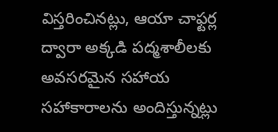విస్తరించినట్లు, ఆయా చాఫ్టర్ల ద్వారా అక్కడి పద్మశాలీలకు అవసరమైన సహాయ సహాకారాలను అందిస్తున్నట్లు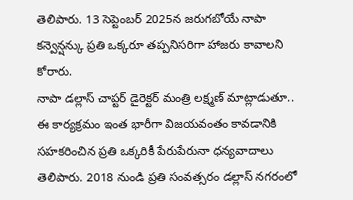తెలిపారు. 13 సెప్టెంబర్ 2025న జరుగబోయే నాపా కన్వెన్షన్కు ప్రతి ఒక్కరూ తప్పనిసరిగా హాజరు కావాలని కోరారు.
నాపా డల్లాస్ చాప్టర్ డైరెక్టర్ మంత్రి లక్ష్మణ్ మాట్లాడుతూ.. ఈ కార్యక్రమం ఇంత భారీగా విజయవంతం కావడానికి సహకరించిన ప్రతి ఒక్కరికీ పేరుపేరునా ధన్యవాదాలు తెలిపారు. 2018 నుండి ప్రతి సంవత్సరం డల్లాస్ నగరంలో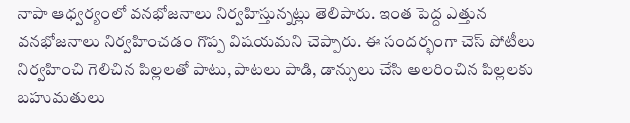నాపా ఆధ్వర్యంలో వనభోజనాలు నిర్వహిస్తున్నట్లు తెలిపారు. ఇంత పెద్ద ఎత్తున వనభోజనాలు నిర్వహించడం గొప్ప విషయమని చెప్పారు. ఈ సందర్భంగా చెస్ పోటీలు నిర్వహించి గెలిచిన పిల్లలతో పాటు, పాటలు పాడి, డాన్సులు చేసి అలరించిన పిల్లలకు బహుమతులు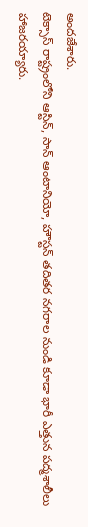అందజేశారు.
టెక్సాస్ రాష్ట్రంలోని ఆస్టిన్, సాన్ ఆంటానియో, హౌస్టన్ తదితర నగరాల నుండి కూడా భారీ ఎత్తున పద్మశాలీలు హాజరయ్యారు.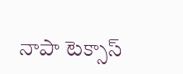నాపా టెక్సాస్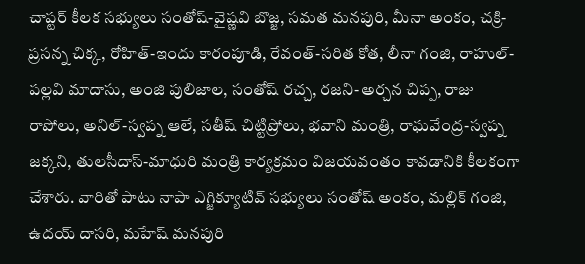చాప్టర్ కీలక సభ్యులు సంతోష్-వైష్ణవి బొజ్జ, సమత మనపురి, మీనా అంకం, చక్రి-ప్రసన్న చిక్క, రోహిత్-ఇందు కారంపూడి, రేవంత్-సరిత కోత, లీనా గంజి, రాహుల్-పల్లవి మాదాసు, అంజి పులిజాల, సంతోష్ రచ్చ, రజని-అర్చన చిప్ప, రాజు రాపోలు, అనిల్-స్వప్న ఆలే, సతీష్ చిట్టిప్రోలు, భవాని మంత్రి, రాఘవేంద్ర-స్వప్న జక్కని, తులసీదాస్-మాధురి మంత్రి కార్యక్రమం విజయవంతం కావడానికి కీలకంగా చేశారు. వారితో పాటు నాపా ఎగ్జిక్యూటివ్ సభ్యులు సంతోష్ అంకం, మల్లిక్ గంజి, ఉదయ్ దాసరి, మహేష్ మనపురి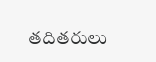తదితరులు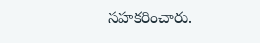సహకరించారు.